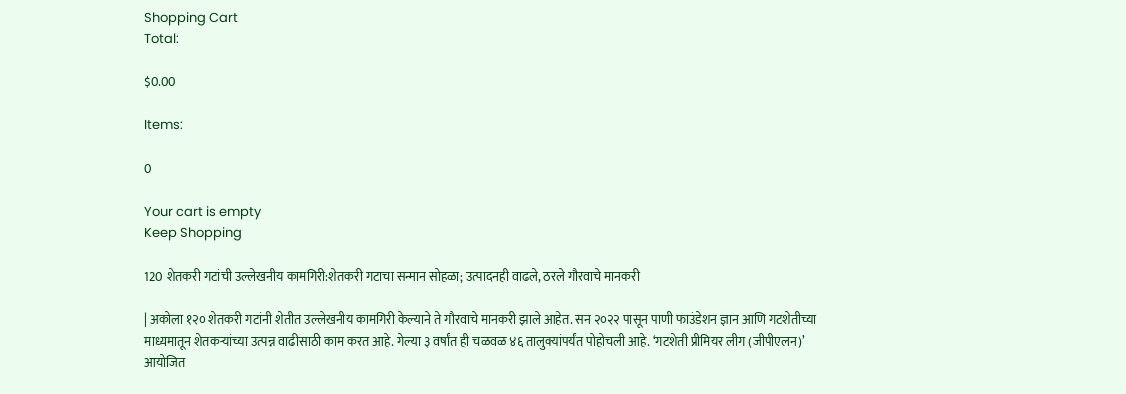Shopping Cart
Total:

$0.00

Items:

0

Your cart is empty
Keep Shopping

120 शेतकरी गटांची उल्लेखनीय कामगिरी:शेतकरी गटाचा सन्मान सोहळा; उत्पादनही वाढले, ठरले गौरवाचे मानकरी

| अकोला १२० शेतकरी गटांनी शेतीत उल्लेखनीय कामगिरी केल्याने ते गौरवाचे मानकरी झाले आहेत. सन २०२२ पासून पाणी फाउंडेशन ज्ञान आणि गटशेतीच्या माध्यमातून शेतकऱ्यांच्या उत्पन्न वाढीसाठी काम करत आहे. गेल्या ३ वर्षांत ही चळवळ ४६ तालुक्यांपर्यंत पोहोचली आहे. ‘गटशेती प्रीमियर लीग (जीपीएलन)’ आयोजित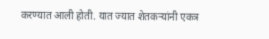करण्यात आली होती. यात ज्यात शेतकऱ्यांनी एकत्र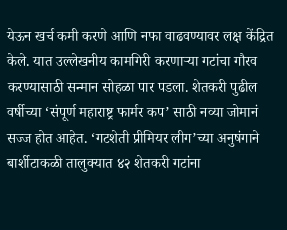येऊन खर्च कमी करणे आणि नफा वाढवण्यावर लक्ष केंद्रित केले. यात उल्लेखनीय कामगिरी करणाऱ्या गटांचा गौरव करण्यासाठी सन्मान सोहळा पार पडला. शेतकरी पुढील वर्षीच्या ‘संपूर्ण महाराष्ट्र फार्मर कप’ साठी नव्या जोमानं सज्ज होत आहेत. ‘गटशेती प्रीमियर लीग’च्या अनुषंगाने बार्शीटाकळी तालुक्यात ४२ शेतकरी गटांना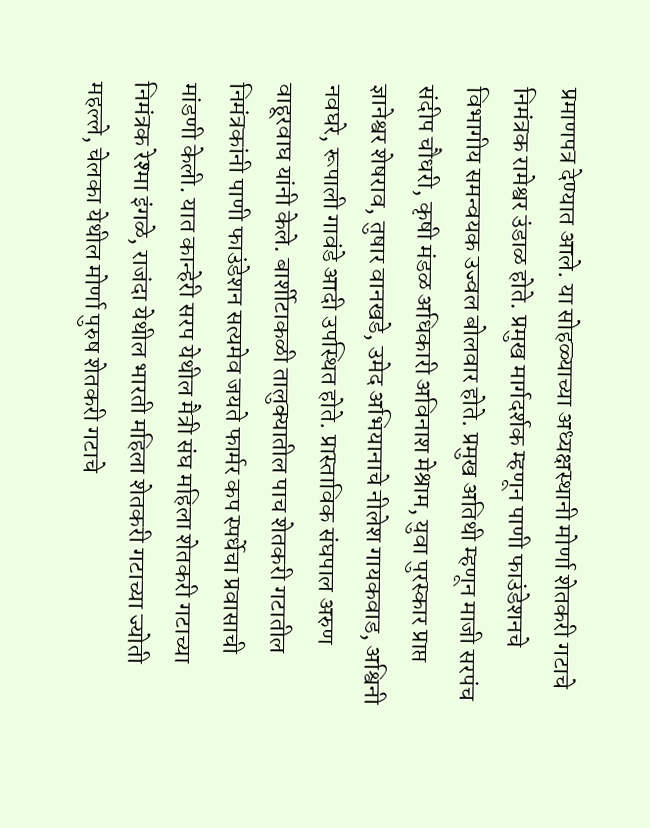प्रमाणपत्र देण्यात आले. या सोहळ्याच्या अध्यक्षस्थानी मोर्णा शेतकरी गटाचे निमंत्रक रामेश्वर उंडाळ होते. प्रमुख मार्गदर्शक म्हणून पाणी फाउंडेशनचे विभागीय समन्वयक उज्वल बोलवार होते. प्रमुख अतिथी म्हणून माजी सरपंच संदीप चौधरी, कृषी मंडळ अधिकारी अविनाश मेश्राम, युवा पुरस्कार प्राप्त ज्ञानेश्वर शेषराव, तुषार वानखडे, उमेद अभियानाचे नीलेश गायकवाड, अश्विनी नवघरे, रूपाली गावंडे आदी उपस्थित होते. प्रास्ताविक संघपाल अरुण वाहूरवाघ यांनी केले. बार्शीटाकळी तालुक्यातील पाच शेतकरी गटातील निमंत्रकांनी पाणी फाउंडेशन सत्यमेव जयते फार्मर कप स्पर्धेचा प्रवासाची मांडणी केली. यात कान्हेरी सरप येथील मैत्री संघ महिला शेतकरी गटाच्या निमंत्रक रेश्मा इंगळे, राजंदा येथील भारती महिला शेतकरी गटाच्या ज्योती महल्ले, चेलका येथील मोर्णा पुरुष शेतकरी गटाचे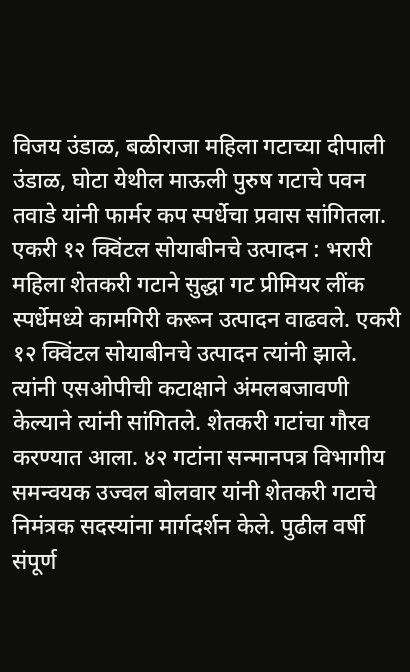विजय उंडाळ, बळीराजा महिला गटाच्या दीपाली उंडाळ, घोटा येथील माऊली पुरुष गटाचे पवन तवाडे यांनी फार्मर कप स्पर्धेचा प्रवास सांगितला. एकरी १२ क्विंटल सोयाबीनचे उत्पादन : भरारी महिला शेतकरी गटाने सुद्धा गट प्रीमियर लींक स्पर्धेमध्ये कामगिरी करून उत्पादन वाढवले. एकरी १२ क्विंटल सोयाबीनचे उत्पादन त्यांनी झाले. त्यांनी एसओपीची कटाक्षाने अंमलबजावणी केल्याने त्यांनी सांगितले. शेतकरी गटांचा गौरव करण्यात आला. ४२ गटांना सन्मानपत्र विभागीय समन्वयक उज्वल बोलवार यांनी शेतकरी गटाचे निमंत्रक सदस्यांना मार्गदर्शन केले. पुढील वर्षी संपूर्ण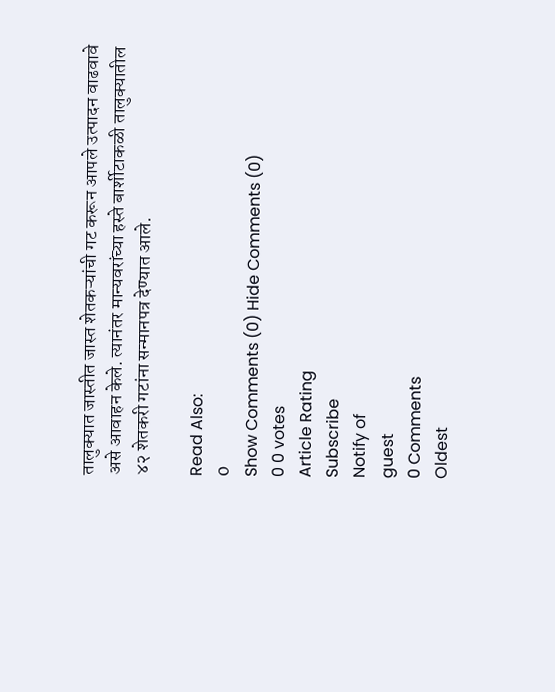तालुक्यात जास्तीत जास्त शेतकऱ्यांची गट करून आपले उत्पादन वाढवावे असे आवाहन केले. त्यानंतर मान्यवरांच्या हस्ते बार्शीटाकळी तालुक्यातील ४२ शेतकरी गटांना सन्मानपत्र देण्यात आले.

Read Also:
0
Show Comments (0) Hide Comments (0)
0 0 votes
Article Rating
Subscribe
Notify of
guest
0 Comments
Oldest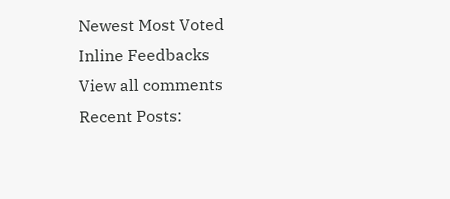Newest Most Voted
Inline Feedbacks
View all comments
Recent Posts: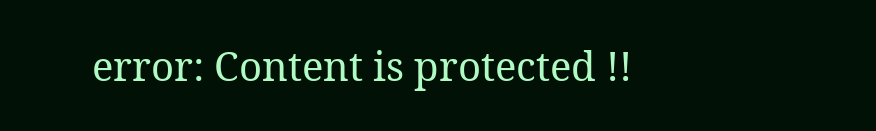error: Content is protected !!